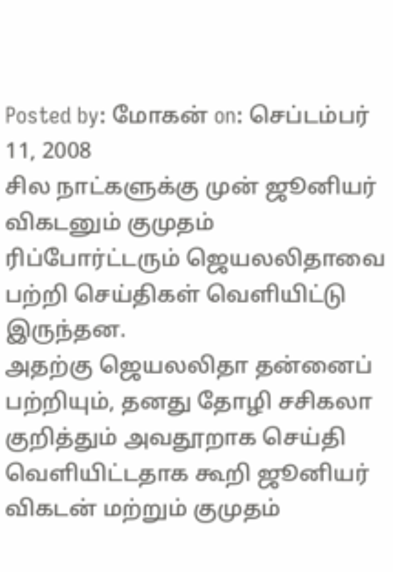Posted by: மோகன் on: செப்டம்பர் 11, 2008
சில நாட்களுக்கு முன் ஜூனியர் விகடனும் குமுதம் ரிப்போர்ட்டரும் ஜெயலலிதாவை பற்றி செய்திகள் வெளியிட்டு இருந்தன.
அதற்கு ஜெயலலிதா தன்னைப் பற்றியும், தனது தோழி சசிகலா குறித்தும் அவதூறாக செய்தி வெளியிட்டதாக கூறி ஜூனியர் விகடன் மற்றும் குமுதம்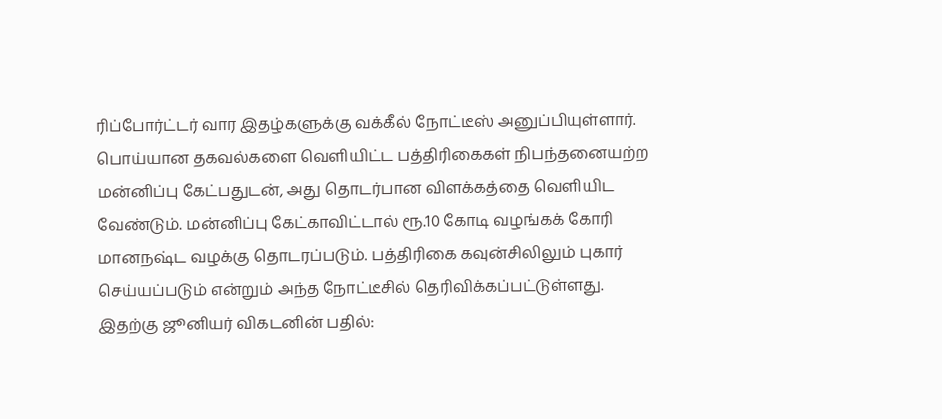ரிப்போர்ட்டர் வார இதழ்களுக்கு வக்கீல் நோட்டீஸ் அனுப்பியுள்ளார்.
பொய்யான தகவல்களை வெளியிட்ட பத்திரிகைகள் நிபந்தனையற்ற மன்னிப்பு கேட்பதுடன், அது தொடர்பான விளக்கத்தை வெளியிட வேண்டும். மன்னிப்பு கேட்காவிட்டால் ரூ.10 கோடி வழங்கக் கோரி மானநஷ்ட வழக்கு தொடரப்படும். பத்திரிகை கவுன்சிலிலும் புகார் செய்யப்படும் என்றும் அந்த நோட்டீசில் தெரிவிக்கப்பட்டுள்ளது.
இதற்கு ஜூனியர் விகடனின் பதில்: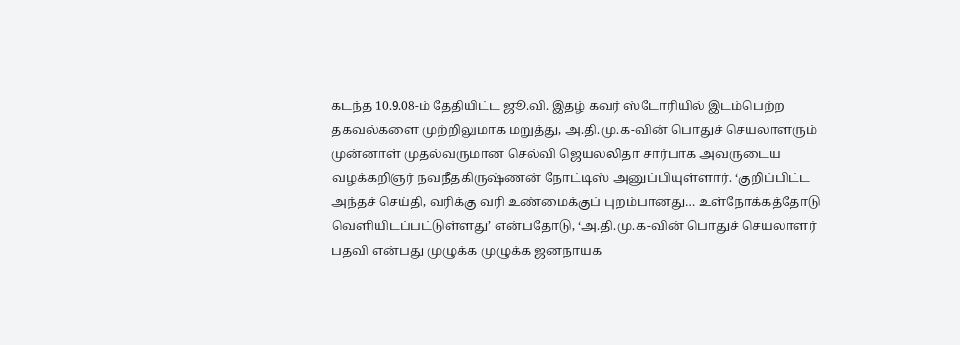கடந்த 10.9.08-ம் தேதியிட்ட ஜூ.வி. இதழ் கவர் ஸ்டோரியில் இடம்பெற்ற தகவல்களை முற்றிலுமாக மறுத்து, அ.தி.மு.க-வின் பொதுச் செயலாளரும் முன்னாள் முதல்வருமான செல்வி ஜெயலலிதா சார்பாக அவருடைய வழக்கறிஞர் நவநீதகிருஷ்ணன் நோட்டிஸ் அனுப்பியுள்ளார். ‘குறிப்பிட்ட அந்தச் செய்தி, வரிக்கு வரி உண்மைக்குப் புறம்பானது… உள்நோக்கத்தோடு வெளியிடப்பட்டுள்ளது’ என்பதோடு, ‘அ.தி.மு.க-வின் பொதுச் செயலாளர் பதவி என்பது முழுக்க முழுக்க ஜனநாயக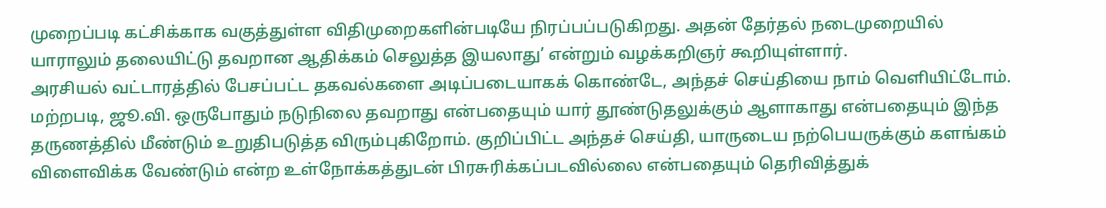முறைப்படி கட்சிக்காக வகுத்துள்ள விதிமுறைகளின்படியே நிரப்பப்படுகிறது. அதன் தேர்தல் நடைமுறையில் யாராலும் தலையிட்டு தவறான ஆதிக்கம் செலுத்த இயலாது’ என்றும் வழக்கறிஞர் கூறியுள்ளார்.
அரசியல் வட்டாரத்தில் பேசப்பட்ட தகவல்களை அடிப்படையாகக் கொண்டே, அந்தச் செய்தியை நாம் வெளியிட்டோம். மற்றபடி, ஜூ.வி. ஒருபோதும் நடுநிலை தவறாது என்பதையும் யார் தூண்டுதலுக்கும் ஆளாகாது என்பதையும் இந்த தருணத்தில் மீண்டும் உறுதிபடுத்த விரும்புகிறோம். குறிப்பிட்ட அந்தச் செய்தி, யாருடைய நற்பெயருக்கும் களங்கம் விளைவிக்க வேண்டும் என்ற உள்நோக்கத்துடன் பிரசுரிக்கப்படவில்லை என்பதையும் தெரிவித்துக்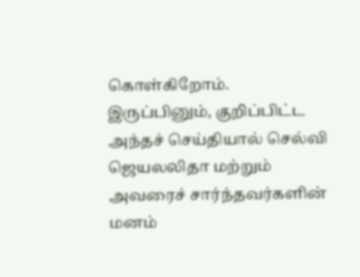கொள்கிறோம்.
இருப்பினும், குறிப்பிட்ட அந்தச் செய்தியால் செல்வி ஜெயலலிதா மற்றும் அவரைச் சார்ந்தவர்களின் மனம்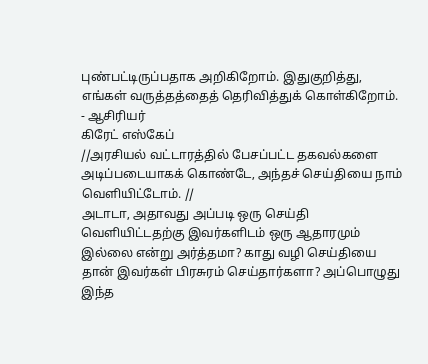புண்பட்டிருப்பதாக அறிகிறோம். இதுகுறித்து, எங்கள் வருத்தத்தைத் தெரிவித்துக் கொள்கிறோம்.
- ஆசிரியர்
கிரேட் எஸ்கேப்
//அரசியல் வட்டாரத்தில் பேசப்பட்ட தகவல்களை அடிப்படையாகக் கொண்டே, அந்தச் செய்தியை நாம் வெளியிட்டோம். //
அடாடா, அதாவது அப்படி ஒரு செய்தி வெளியிட்டதற்கு இவர்களிடம் ஒரு ஆதாரமும் இல்லை என்று அர்த்தமா? காது வழி செய்தியை தான் இவர்கள் பிரசுரம் செய்தார்களா? அப்பொழுது இந்த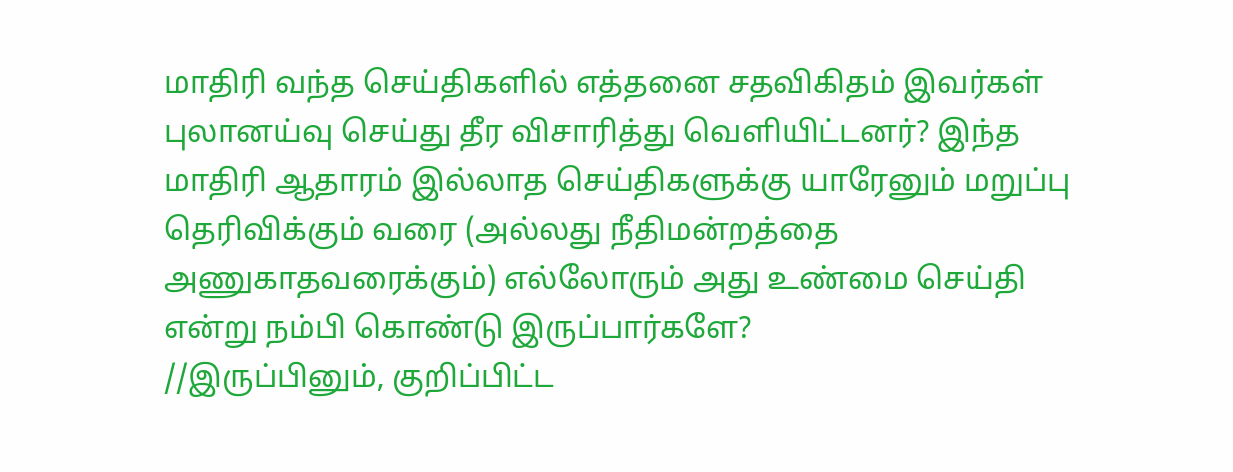மாதிரி வந்த செய்திகளில் எத்தனை சதவிகிதம் இவர்கள் புலானய்வு செய்து தீர விசாரித்து வெளியிட்டனர்? இந்த மாதிரி ஆதாரம் இல்லாத செய்திகளுக்கு யாரேனும் மறுப்பு தெரிவிக்கும் வரை (அல்லது நீதிமன்றத்தை அணுகாதவரைக்கும்) எல்லோரும் அது உண்மை செய்தி என்று நம்பி கொண்டு இருப்பார்களே?
//இருப்பினும், குறிப்பிட்ட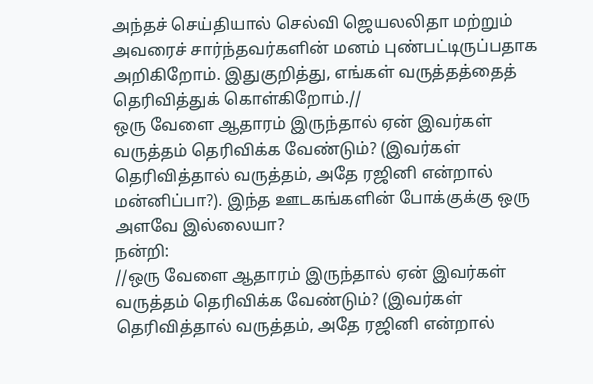அந்தச் செய்தியால் செல்வி ஜெயலலிதா மற்றும் அவரைச் சார்ந்தவர்களின் மனம் புண்பட்டிருப்பதாக அறிகிறோம். இதுகுறித்து, எங்கள் வருத்தத்தைத் தெரிவித்துக் கொள்கிறோம்.//
ஒரு வேளை ஆதாரம் இருந்தால் ஏன் இவர்கள் வருத்தம் தெரிவிக்க வேண்டும்? (இவர்கள் தெரிவித்தால் வருத்தம், அதே ரஜினி என்றால் மன்னிப்பா?). இந்த ஊடகங்களின் போக்குக்கு ஒரு அளவே இல்லையா?
நன்றி:
//ஒரு வேளை ஆதாரம் இருந்தால் ஏன் இவர்கள் வருத்தம் தெரிவிக்க வேண்டும்? (இவர்கள் தெரிவித்தால் வருத்தம், அதே ரஜினி என்றால்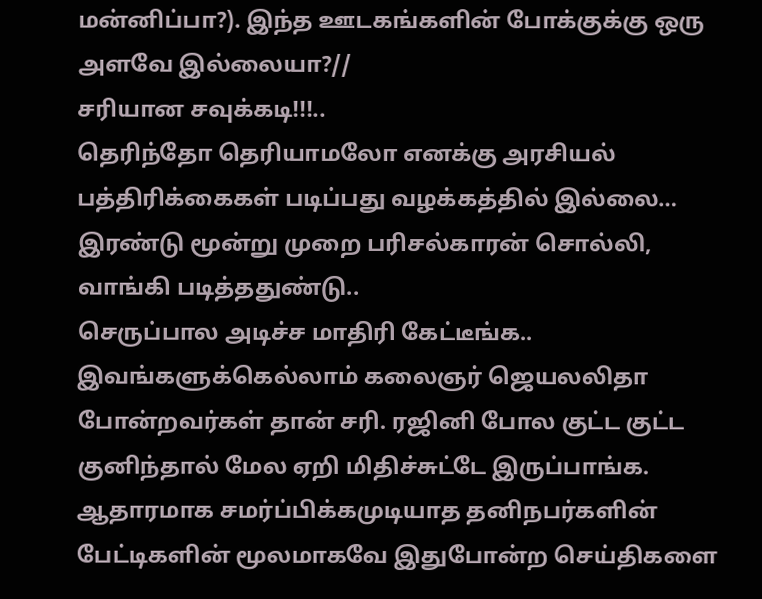மன்னிப்பா?). இந்த ஊடகங்களின் போக்குக்கு ஒரு அளவே இல்லையா?//
சரியான சவுக்கடி!!!..
தெரிந்தோ தெரியாமலோ எனக்கு அரசியல் பத்திரிக்கைகள் படிப்பது வழக்கத்தில் இல்லை…
இரண்டு மூன்று முறை பரிசல்காரன் சொல்லி, வாங்கி படித்ததுண்டு..
செருப்பால அடிச்ச மாதிரி கேட்டீங்க..
இவங்களுக்கெல்லாம் கலைஞர் ஜெயலலிதா போன்றவர்கள் தான் சரி. ரஜினி போல குட்ட குட்ட குனிந்தால் மேல ஏறி மிதிச்சுட்டே இருப்பாங்க.
ஆதாரமாக சமர்ப்பிக்கமுடியாத தனிநபர்களின் பேட்டிகளின் மூலமாகவே இதுபோன்ற செய்திகளை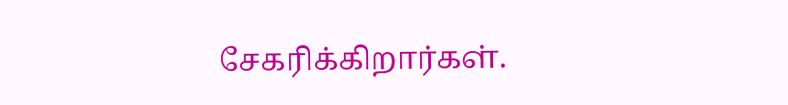சேகரிக்கிறார்கள்.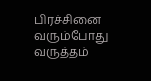பிரச்சினை வரும்போது வருத்தம்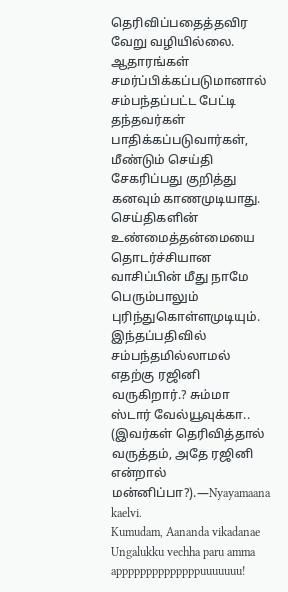தெரிவிப்பதைத்தவிர வேறு வழியில்லை. ஆதாரங்கள் சமர்ப்பிக்கப்படுமானால் சம்பந்தப்பட்ட பேட்டி தந்தவர்கள் பாதிக்கப்படுவார்கள், மீண்டும் செய்தி சேகரிப்பது குறித்து கனவும் காணமுடியாது. செய்திகளின் உண்மைத்தன்மையை தொடர்ச்சியான வாசிப்பின் மீது நாமே பெரும்பாலும் புரிந்துகொள்ளமுடியும்.
இந்தப்பதிவில் சம்பந்தமில்லாமல் எதற்கு ரஜினி வருகிறார்.? சும்மா ஸ்டார் வேல்யூவுக்கா..
(இவர்கள் தெரிவித்தால் வருத்தம், அதே ரஜினி என்றால் மன்னிப்பா?).—Nyayamaana kaelvi.
Kumudam, Aananda vikadanae
Ungalukku vechha paru amma appppppppppppppuuuuuuu!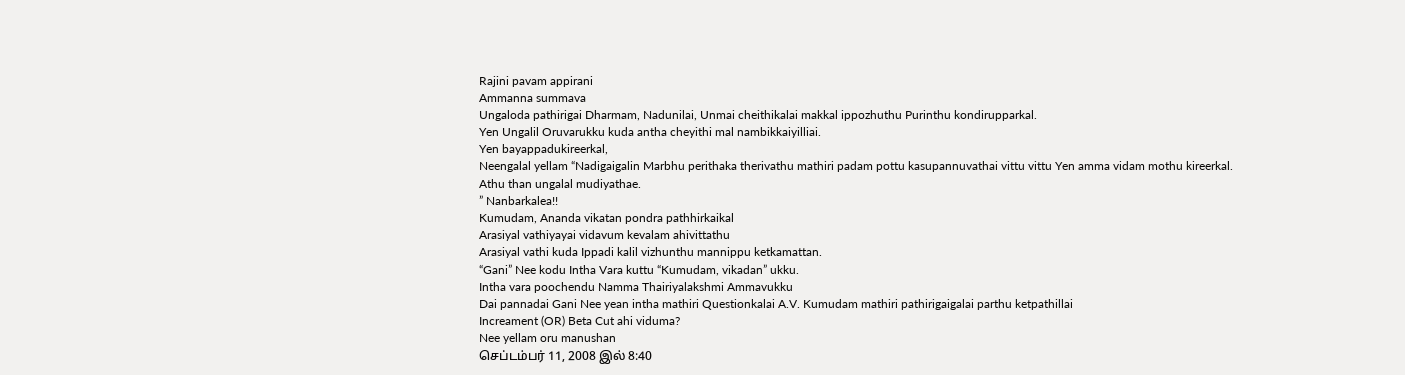Rajini pavam appirani
Ammanna summava
Ungaloda pathirigai Dharmam, Nadunilai, Unmai cheithikalai makkal ippozhuthu Purinthu kondirupparkal.
Yen Ungalil Oruvarukku kuda antha cheyithi mal nambikkaiyilliai.
Yen bayappadukireerkal,
Neengalal yellam “Nadigaigalin Marbhu perithaka therivathu mathiri padam pottu kasupannuvathai vittu vittu Yen amma vidam mothu kireerkal.
Athu than ungalal mudiyathae.
” Nanbarkalea!!
Kumudam, Ananda vikatan pondra pathhirkaikal
Arasiyal vathiyayai vidavum kevalam ahivittathu
Arasiyal vathi kuda Ippadi kalil vizhunthu mannippu ketkamattan.
“Gani” Nee kodu Intha Vara kuttu “Kumudam, vikadan” ukku.
Intha vara poochendu Namma Thairiyalakshmi Ammavukku
Dai pannadai Gani Nee yean intha mathiri Questionkalai A.V. Kumudam mathiri pathirigaigalai parthu ketpathillai
Increament (OR) Beta Cut ahi viduma?
Nee yellam oru manushan
செப்டம்பர் 11, 2008 இல் 8:40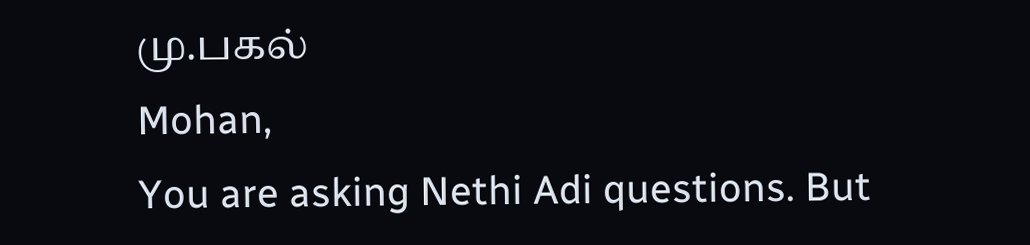மு.பகல்
Mohan,
You are asking Nethi Adi questions. But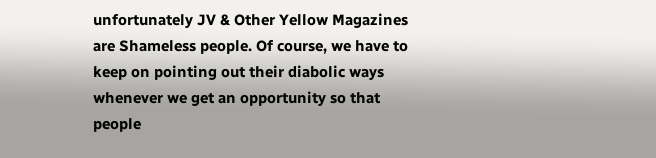unfortunately JV & Other Yellow Magazines are Shameless people. Of course, we have to keep on pointing out their diabolic ways whenever we get an opportunity so that people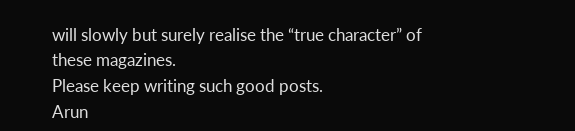will slowly but surely realise the “true character” of these magazines.
Please keep writing such good posts.
Arun